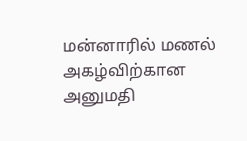மன்னாரில் மணல் அகழ்விற்கான அனுமதி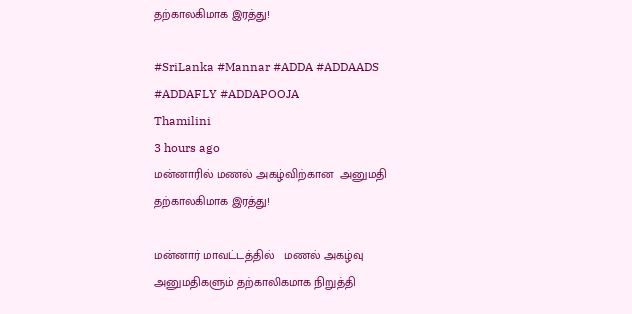தற்காலகிமாக இரத்து!

#SriLanka #Mannar #ADDA #ADDAADS #ADDAFLY #ADDAPOOJA
Thamilini
3 hours ago
மன்னாரில் மணல் அகழ்விற்கான  அனுமதி தற்காலகிமாக இரத்து!

மன்னார் மாவட்டத்தில்   மணல் அகழ்வு அனுமதிகளும் தற்காலிகமாக நிறுத்தி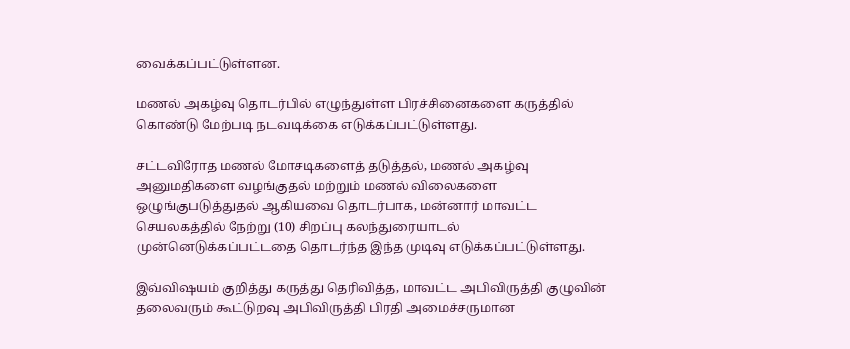வைக்கப்பட்டுள்ளன.

மணல் அகழ்வு தொடர்பில் எழுந்துள்ள பிரச்சினைகளை கருத்தில் கொண்டு மேற்படி நடவடிக்கை எடுக்கப்பட்டுள்ளது.

சட்டவிரோத மணல் மோசடிகளைத் தடுத்தல், மணல் அகழ்வு அனுமதிகளை வழங்குதல் மற்றும் மணல் விலைகளை ஒழுங்குபடுத்துதல் ஆகியவை தொடர்பாக, மன்னார் மாவட்ட செயலகத்தில் நேற்று (10) சிறப்பு கலந்துரையாடல் முன்னெடுக்கப்பட்டதை தொடர்ந்த இந்த முடிவு எடுக்கப்பட்டுள்ளது.

இவ்விஷயம் குறித்து கருத்து தெரிவித்த, மாவட்ட அபிவிருத்தி குழுவின் தலைவரும் கூட்டுறவு அபிவிருத்தி பிரதி அமைச்சருமான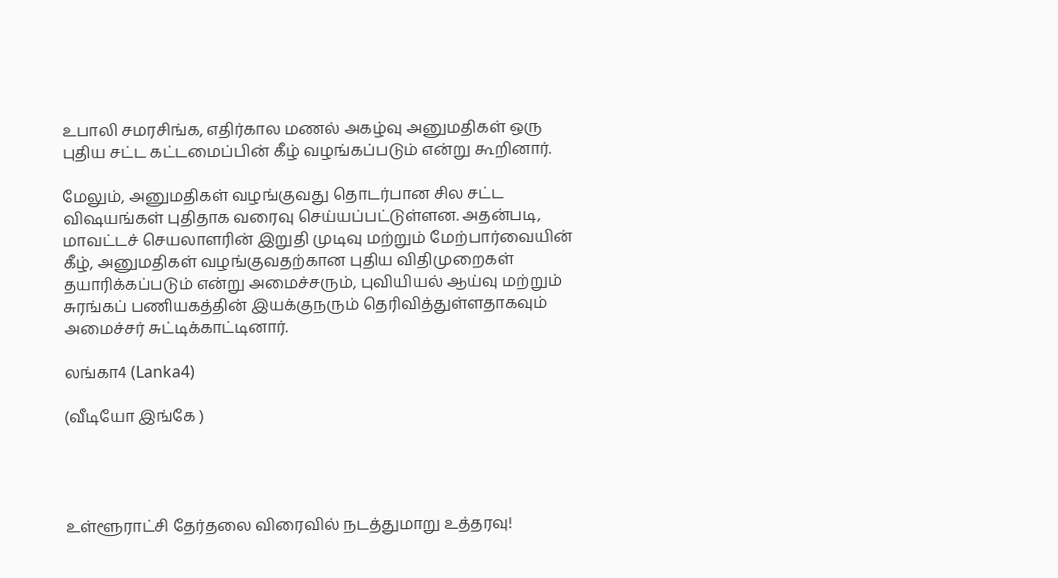உபாலி சமரசிங்க, எதிர்கால மணல் அகழ்வு அனுமதிகள் ஒரு புதிய சட்ட கட்டமைப்பின் கீழ் வழங்கப்படும் என்று கூறினார்.

மேலும், அனுமதிகள் வழங்குவது தொடர்பான சில சட்ட விஷயங்கள் புதிதாக வரைவு செய்யப்பட்டுள்ளன. அதன்படி, மாவட்டச் செயலாளரின் இறுதி முடிவு மற்றும் மேற்பார்வையின் கீழ், அனுமதிகள் வழங்குவதற்கான புதிய விதிமுறைகள் தயாரிக்கப்படும் என்று அமைச்சரும், புவியியல் ஆய்வு மற்றும் சுரங்கப் பணியகத்தின் இயக்குநரும் தெரிவித்துள்ளதாகவும் அமைச்சர் சுட்டிக்காட்டினார்.

லங்கா4 (Lanka4)

(வீடியோ இங்கே )




உள்ளூராட்சி தேர்தலை விரைவில் நடத்துமாறு உத்தரவு!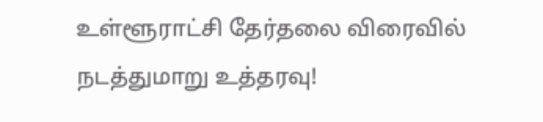உள்ளூராட்சி தேர்தலை விரைவில் நடத்துமாறு உத்தரவு!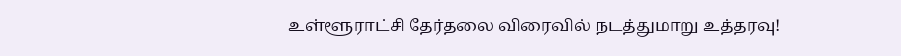உள்ளூராட்சி தேர்தலை விரைவில் நடத்துமாறு உத்தரவு!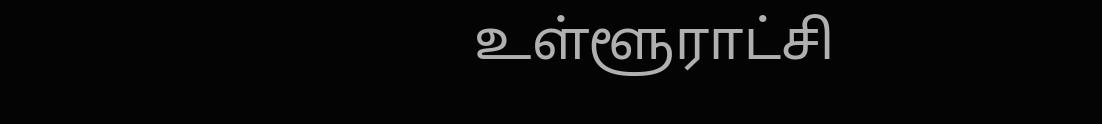உள்ளூராட்சி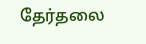தேர்தலை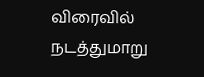விரைவில் நடத்துமாறு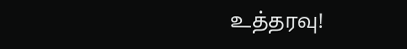உத்தரவு!